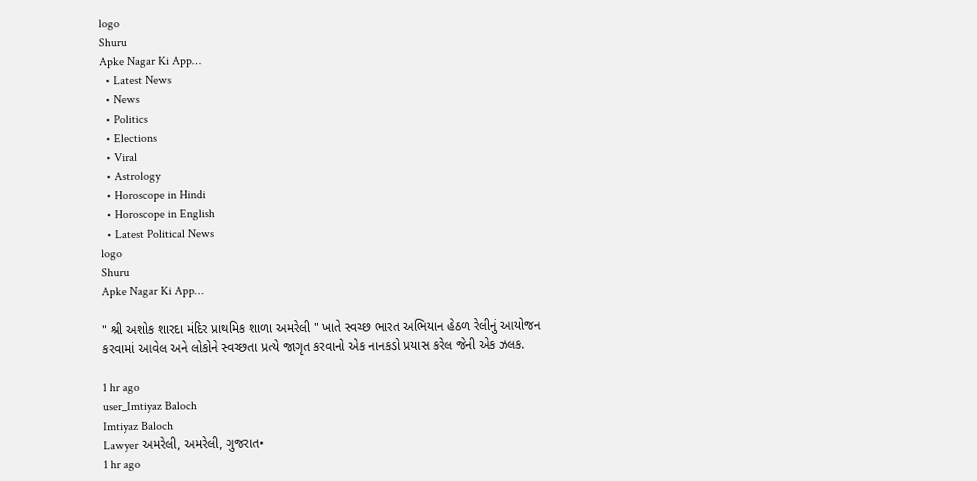logo
Shuru
Apke Nagar Ki App…
  • Latest News
  • News
  • Politics
  • Elections
  • Viral
  • Astrology
  • Horoscope in Hindi
  • Horoscope in English
  • Latest Political News
logo
Shuru
Apke Nagar Ki App…

" શ્રી અશોક શારદા મંદિર પ્રાથમિક શાળા અમરેલી " ખાતે સ્વચ્છ ભારત અભિયાન હેઠળ રેલીનું આયોજન કરવામાં આવેલ અને લોકોને સ્વચ્છતા પ્રત્યે જાગૃત કરવાનો એક નાનકડો પ્રયાસ કરેલ જેની એક ઝલક.

1 hr ago
user_Imtiyaz Baloch
Imtiyaz Baloch
Lawyer અમરેલી, અમરેલી, ગુજરાત•
1 hr ago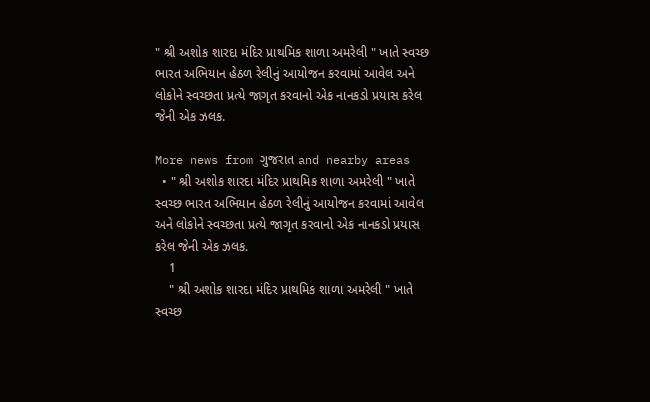" શ્રી અશોક શારદા મંદિર પ્રાથમિક શાળા અમરેલી " ખાતે સ્વચ્છ ભારત અભિયાન હેઠળ રેલીનું આયોજન કરવામાં આવેલ અને લોકોને સ્વચ્છતા પ્રત્યે જાગૃત કરવાનો એક નાનકડો પ્રયાસ કરેલ જેની એક ઝલક.

More news from ગુજરાત and nearby areas
  • " શ્રી અશોક શારદા મંદિર પ્રાથમિક શાળા અમરેલી " ખાતે સ્વચ્છ ભારત અભિયાન હેઠળ રેલીનું આયોજન કરવામાં આવેલ અને લોકોને સ્વચ્છતા પ્રત્યે જાગૃત કરવાનો એક નાનકડો પ્રયાસ કરેલ જેની એક ઝલક.
    1
    " શ્રી અશોક શારદા મંદિર પ્રાથમિક શાળા અમરેલી " ખાતે સ્વચ્છ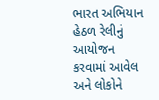ભારત અભિયાન હેઠળ રેલીનું આયોજન કરવામાં આવેલ અને લોકોને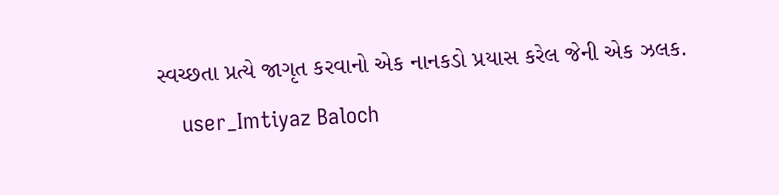સ્વચ્છતા પ્રત્યે જાગૃત કરવાનો એક નાનકડો પ્રયાસ કરેલ જેની એક ઝલક.
    user_Imtiyaz Baloch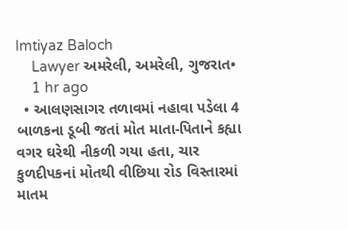Imtiyaz Baloch
    Lawyer અમરેલી, અમરેલી, ગુજરાત•
    1 hr ago
  • આલણસાગર તળાવમાં નહાવા પડેલા 4 બાળકના ડૂબી જતાં મોત માતા-પિતાને કહ્યા વગર ઘરેથી નીકળી ગયા હતા, ચાર કુળદીપકનાં મોતથી વીછિયા રોડ વિસ્તારમાં માતમ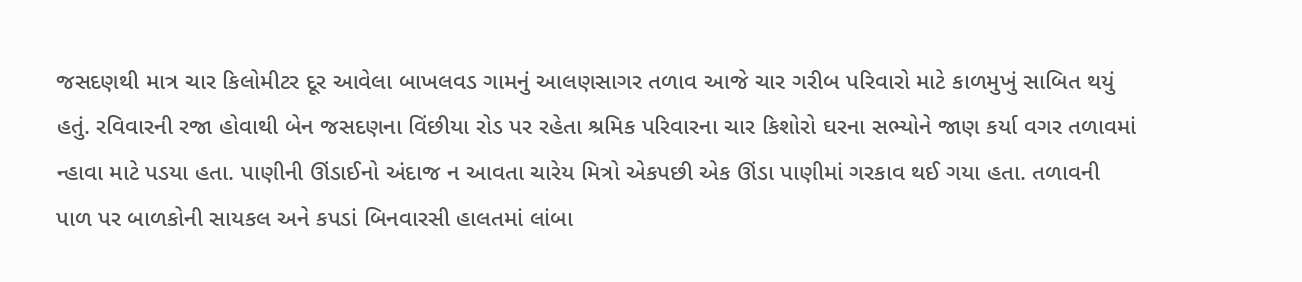જસદણથી માત્ર ચાર કિલોમીટર દૂર આવેલા બાખલવડ ગામનું આલણસાગર તળાવ આજે ચાર ગરીબ પરિવારો માટે કાળમુખું સાબિત થયું હતું. રવિવારની રજા હોવાથી બેન જસદણના વિંછીયા રોડ પર રહેતા શ્રમિક પરિવારના ચાર કિશોરો ઘરના સભ્યોને જાણ કર્યા વગર તળાવમાં ન્હાવા માટે પડયા હતા. પાણીની ઊંડાઈનો અંદાજ ન આવતા ચારેય મિત્રો એકપછી એક ઊંડા પાણીમાં ગરકાવ થઈ ગયા હતા. તળાવની પાળ પર બાળકોની સાયકલ અને કપડાં બિનવારસી હાલતમાં લાંબા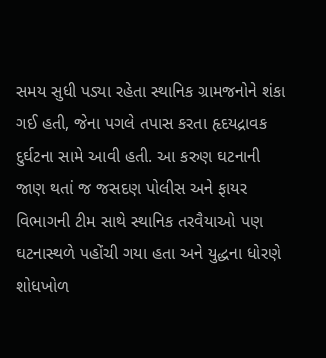સમય સુધી પડ્યા રહેતા સ્થાનિક ગ્રામજનોને શંકા ગઈ હતી, જેના પગલે તપાસ કરતા હૃદયદ્રાવક દુર્ઘટના સામે આવી હતી. આ કરુણ ઘટનાની જાણ થતાં જ જસદણ પોલીસ અને ફાયર વિભાગની ટીમ સાથે સ્થાનિક તરવૈયાઓ પણ ઘટનાસ્થળે પહોંચી ગયા હતા અને યુદ્ધના ધોરણે શોધખોળ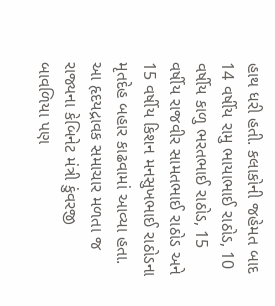હાથ ધરી હતી. કલાકોની જહેમત બાદ 14 વર્ષીય રામુ ભાયાભાઈ રાઠોડ, 10 વર્ષીય કાળુ ભરતભાઈ રાઠોડ, 15 વર્ષીય રાજવીર સામતભાઈ રાઠોડ અને 15 વર્ષીય કિશન મનસુખભાઈ રાઠોડના મૃતદેહ બહાર કાઢવામાં આવ્યા હતા. આ હૃદયદ્રાવક સમાચાર મળતા જ રાજ્યના કેબિનેટ મંત્રી કુંવરજી બાવળિયા પણ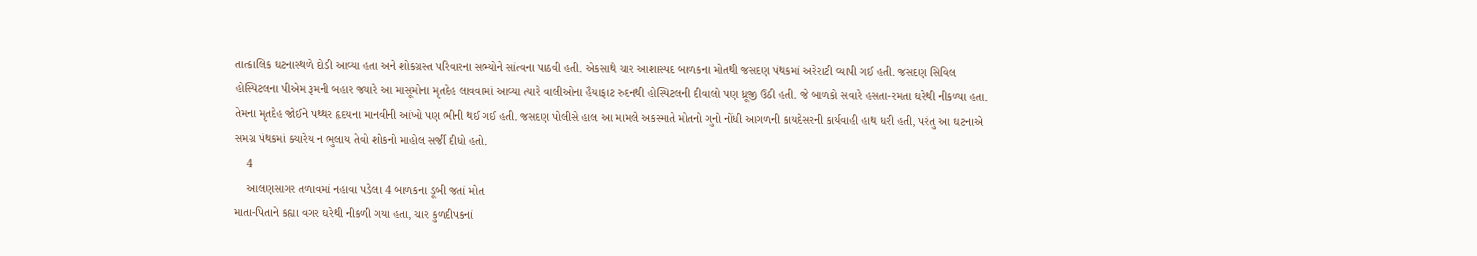તાત્કાલિક ઘટનાસ્થળે દોડી આવ્યા હતા અને શોકગ્રસ્ત પરિવારના સભ્યોને સાંત્વના પાઠવી હતી. એકસાથે ચાર આશાસ્પદ બાળકના મોતથી જસદણ પંથકમાં અરેરાટી વ્યાપી ગઈ હતી. જસદણ સિવિલ હોસ્પિટલના પીએમ રૂમની બહાર જ્યારે આ માસૂમોના મૃતદેહ લાવવામાં આવ્યા ત્યારે વાલીઓના હૈયાફાટ રુદનથી હોસ્પિટલની દીવાલો પણ ધ્રૂજી ઉઠી હતી. જે બાળકો સવારે હસતા-રમતા ઘરેથી નીકળ્યા હતા. તેમના મૃતદેહ જોઈને પથ્થર હૃદયના માનવીની આંખો પણ ભીની થઈ ગઈ હતી. જસદણ પોલીસે હાલ આ મામલે અકસ્માતે મોતનો ગુનો નોંધી આગળની કાયદેસરની કાર્યવાહી હાથ ધરી હતી, પરંતુ આ ઘટનાએ સમગ્ર પંથકમાં ક્યારેય ન ભુલાય તેવો શોકનો માહોલ સર્જી દીધો હતો.
    4
    આલણસાગર તળાવમાં નહાવા પડેલા 4 બાળકના ડૂબી જતાં મોત
માતા-પિતાને કહ્યા વગર ઘરેથી નીકળી ગયા હતા, ચાર કુળદીપકનાં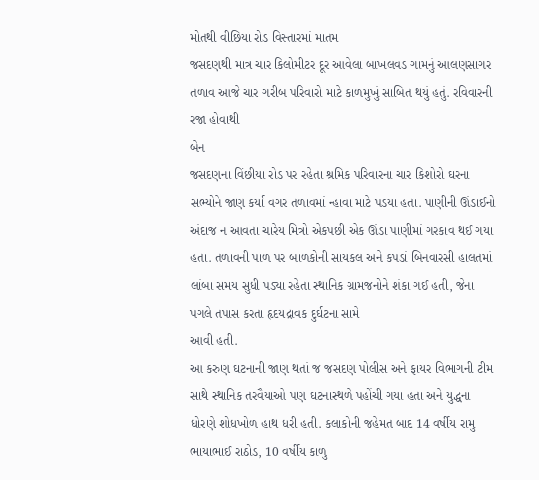મોતથી વીછિયા રોડ વિસ્તારમાં માતમ
જસદણથી માત્ર ચાર કિલોમીટર દૂર આવેલા બાખલવડ ગામનું આલણસાગર તળાવ આજે ચાર ગરીબ પરિવારો માટે કાળમુખું સાબિત થયું હતું. રવિવારની રજા હોવાથી
બેન
જસદણના વિંછીયા રોડ પર રહેતા શ્રમિક પરિવારના ચાર કિશોરો ઘરના સભ્યોને જાણ કર્યા વગર તળાવમાં ન્હાવા માટે પડયા હતા. પાણીની ઊંડાઈનો અંદાજ ન આવતા ચારેય મિત્રો એકપછી એક ઊંડા પાણીમાં ગરકાવ થઈ ગયા હતા. તળાવની પાળ પર બાળકોની સાયકલ અને કપડાં બિનવારસી હાલતમાં લાંબા સમય સુધી પડ્યા રહેતા સ્થાનિક ગ્રામજનોને શંકા ગઈ હતી, જેના પગલે તપાસ કરતા હૃદયદ્રાવક દુર્ઘટના સામે
આવી હતી.
આ કરુણ ઘટનાની જાણ થતાં જ જસદણ પોલીસ અને ફાયર વિભાગની ટીમ સાથે સ્થાનિક તરવૈયાઓ પણ ઘટનાસ્થળે પહોંચી ગયા હતા અને યુદ્ધના ધોરણે શોધખોળ હાથ ધરી હતી. કલાકોની જહેમત બાદ 14 વર્ષીય રામુ ભાયાભાઈ રાઠોડ, 10 વર્ષીય કાળુ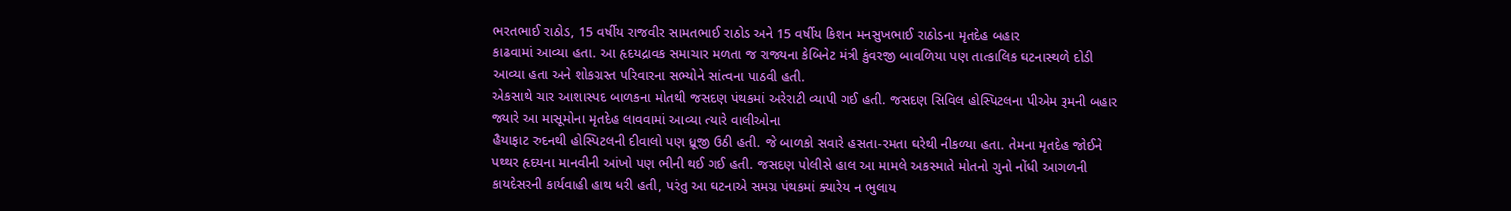ભરતભાઈ રાઠોડ, 15 વર્ષીય રાજવીર સામતભાઈ રાઠોડ અને 15 વર્ષીય કિશન મનસુખભાઈ રાઠોડના મૃતદેહ બહાર
કાઢવામાં આવ્યા હતા. આ હૃદયદ્રાવક સમાચાર મળતા જ રાજ્યના કેબિનેટ મંત્રી કુંવરજી બાવળિયા પણ તાત્કાલિક ઘટનાસ્થળે દોડી આવ્યા હતા અને શોકગ્રસ્ત પરિવારના સભ્યોને સાંત્વના પાઠવી હતી.
એકસાથે ચાર આશાસ્પદ બાળકના મોતથી જસદણ પંથકમાં અરેરાટી વ્યાપી ગઈ હતી. જસદણ સિવિલ હોસ્પિટલના પીએમ રૂમની બહાર જ્યારે આ માસૂમોના મૃતદેહ લાવવામાં આવ્યા ત્યારે વાલીઓના
હૈયાફાટ રુદનથી હોસ્પિટલની દીવાલો પણ ધ્રૂજી ઉઠી હતી. જે બાળકો સવારે હસતા-રમતા ઘરેથી નીકળ્યા હતા. તેમના મૃતદેહ જોઈને પથ્થર હૃદયના માનવીની આંખો પણ ભીની થઈ ગઈ હતી. જસદણ પોલીસે હાલ આ મામલે અકસ્માતે મોતનો ગુનો નોંધી આગળની કાયદેસરની કાર્યવાહી હાથ ધરી હતી, પરંતુ આ ઘટનાએ સમગ્ર પંથકમાં ક્યારેય ન ભુલાય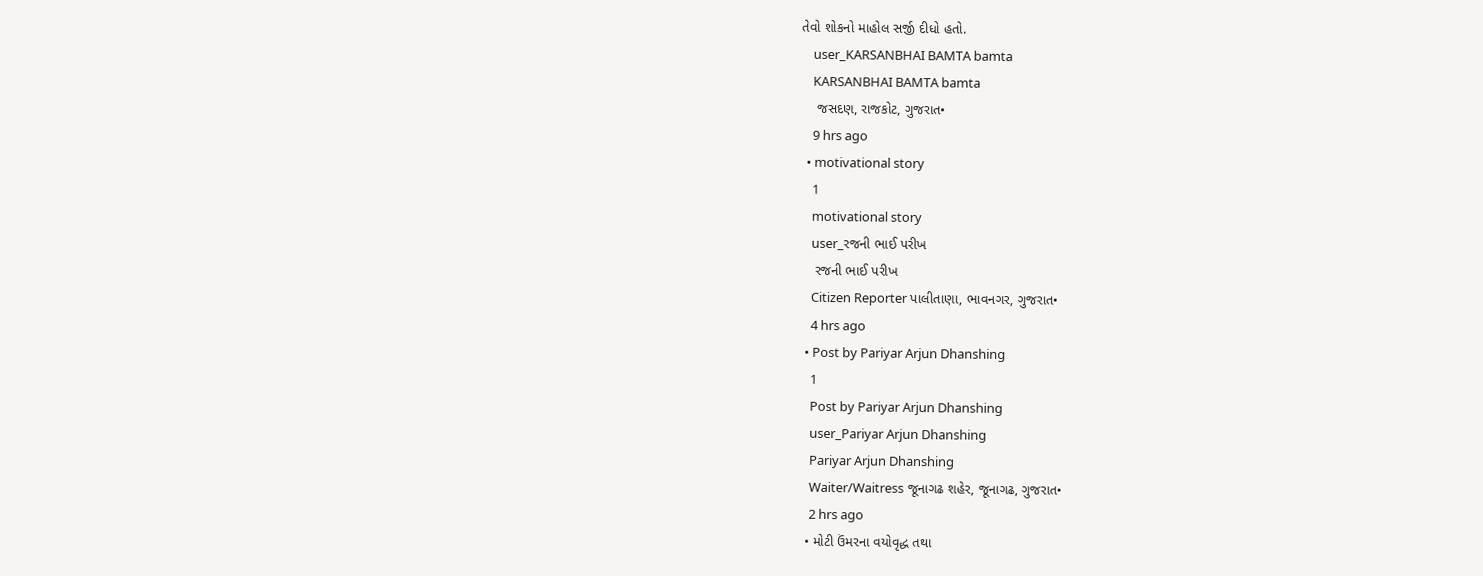તેવો શોકનો માહોલ સર્જી દીધો હતો.
    user_KARSANBHAI BAMTA bamta
    KARSANBHAI BAMTA bamta
    જસદણ, રાજકોટ, ગુજરાત•
    9 hrs ago
  • motivational story
    1
    motivational story
    user_રજની ભાઈ પરીખ
    રજની ભાઈ પરીખ
    Citizen Reporter પાલીતાણા, ભાવનગર, ગુજરાત•
    4 hrs ago
  • Post by Pariyar Arjun Dhanshing
    1
    Post by Pariyar Arjun Dhanshing
    user_Pariyar Arjun Dhanshing
    Pariyar Arjun Dhanshing
    Waiter/Waitress જૂનાગઢ શહેર, જૂનાગઢ, ગુજરાત•
    2 hrs ago
  • મોટી ઉંમરના વયોવૃદ્ધ તથા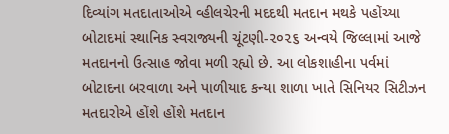દિવ્યાંગ મતદાતાઓએ વ્હીલચેરની મદદથી મતદાન મથકે પહોંચ્યા બોટાદમાં સ્થાનિક સ્વરાજ્યની ચૂંટણી-૨૦૨૬ અન્વયે જિલ્લામાં આજે મતદાનનો ઉત્સાહ જોવા મળી રહ્યો છે. આ લોકશાહીના પર્વમાં બોટાદના બરવાળા અને પાળીયાદ કન્યા શાળા ખાતે સિનિયર સિટીઝન મતદારોએ હોંશે હોંશે મતદાન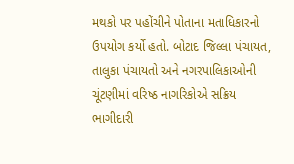મથકો પર પહોંચીને પોતાના મતાધિકારનો ઉપયોગ કર્યો હતો. બોટાદ જિલ્લા પંચાયત, તાલુકા પંચાયતો અને નગરપાલિકાઓની ચૂંટણીમાં વરિષ્ઠ નાગરિકોએ સક્રિય ભાગીદારી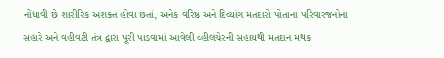નોંધાવી છે શારીરિક અશક્ત હોવા છતાં, અનેક વરિષ્ઠ અને દિવ્યાંગ મતદારો પોતાના પરિવારજનોના સહારે અને વહીવટી તંત્ર દ્વારા પૂરી પાડવામાં આવેલી વ્હીલચેરની સહાયથી મતદાન મથક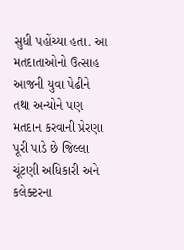સુધી પહોંચ્યા હતા. આ મતદાતાઓનો ઉત્સાહ આજની યુવા પેઢીને તથા અન્યોને પણ મતદાન કરવાની પ્રેરણા પૂરી પાડે છે જિલ્લા ચૂંટણી અધિકારી અને કલેક્ટરના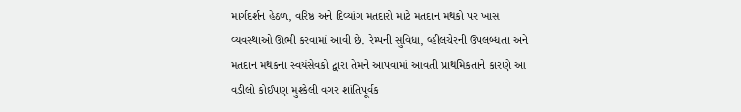માર્ગદર્શન હેઠળ, વરિષ્ઠ અને દિવ્યાંગ મતદારો માટે મતદાન મથકો પર ખાસ વ્યવસ્થાઓ ઊભી કરવામાં આવી છે. રેમ્પની સુવિધા, વ્હીલચેરની ઉપલબ્ધતા અને મતદાન મથકના સ્વયંસેવકો દ્વારા તેમને આપવામાં આવતી પ્રાથમિકતાને કારણે આ વડીલો કોઈપણ મુશ્કેલી વગર શાંતિપૂર્વક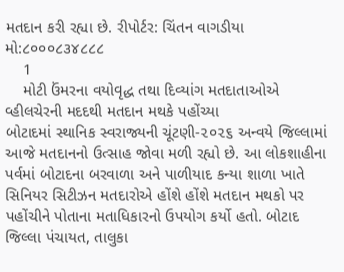મતદાન કરી રહ્યા છે. રીપોર્ટર: ચિંતન વાગડીયા મો:૮૦૦૦૮૩૪૮૮૮
    1
    મોટી ઉંમરના વયોવૃદ્ધ તથા દિવ્યાંગ મતદાતાઓએ વ્હીલચેરની મદદથી મતદાન મથકે પહોંચ્યા
બોટાદમાં સ્થાનિક સ્વરાજ્યની ચૂંટણી-૨૦૨૬ અન્વયે જિલ્લામાં આજે મતદાનનો ઉત્સાહ જોવા મળી રહ્યો છે. આ લોકશાહીના પર્વમાં બોટાદના બરવાળા અને પાળીયાદ કન્યા શાળા ખાતે સિનિયર સિટીઝન મતદારોએ હોંશે હોંશે મતદાન મથકો પર પહોંચીને પોતાના મતાધિકારનો ઉપયોગ કર્યો હતો. બોટાદ જિલ્લા પંચાયત, તાલુકા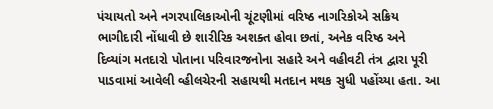પંચાયતો અને નગરપાલિકાઓની ચૂંટણીમાં વરિષ્ઠ નાગરિકોએ સક્રિય ભાગીદારી નોંધાવી છે શારીરિક અશક્ત હોવા છતાં, અનેક વરિષ્ઠ અને દિવ્યાંગ મતદારો પોતાના પરિવારજનોના સહારે અને વહીવટી તંત્ર દ્વારા પૂરી પાડવામાં આવેલી વ્હીલચેરની સહાયથી મતદાન મથક સુધી પહોંચ્યા હતા. આ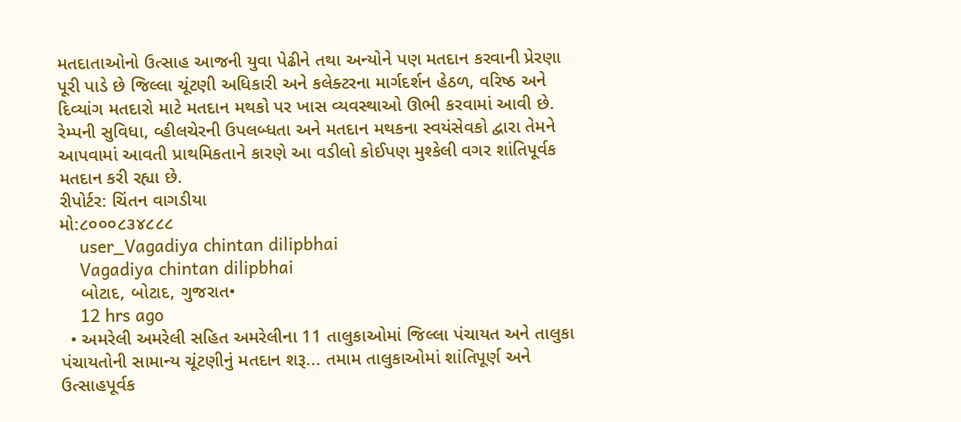મતદાતાઓનો ઉત્સાહ આજની યુવા પેઢીને તથા અન્યોને પણ મતદાન કરવાની પ્રેરણા પૂરી પાડે છે જિલ્લા ચૂંટણી અધિકારી અને કલેક્ટરના માર્ગદર્શન હેઠળ, વરિષ્ઠ અને દિવ્યાંગ મતદારો માટે મતદાન મથકો પર ખાસ વ્યવસ્થાઓ ઊભી કરવામાં આવી છે. રેમ્પની સુવિધા, વ્હીલચેરની ઉપલબ્ધતા અને મતદાન મથકના સ્વયંસેવકો દ્વારા તેમને આપવામાં આવતી પ્રાથમિકતાને કારણે આ વડીલો કોઈપણ મુશ્કેલી વગર શાંતિપૂર્વક મતદાન કરી રહ્યા છે.
રીપોર્ટર: ચિંતન વાગડીયા
મો:૮૦૦૦૮૩૪૮૮૮
    user_Vagadiya chintan dilipbhai
    Vagadiya chintan dilipbhai
    બોટાદ, બોટાદ, ગુજરાત•
    12 hrs ago
  • અમરેલી અમરેલી સહિત અમરેલીના 11 તાલુકાઓમાં જિલ્લા પંચાયત અને તાલુકા પંચાયતોની સામાન્ય ચૂંટણીનું મતદાન શરૂ... તમામ તાલુકાઓમાં શાંતિપૂર્ણ અને ઉત્સાહપૂર્વક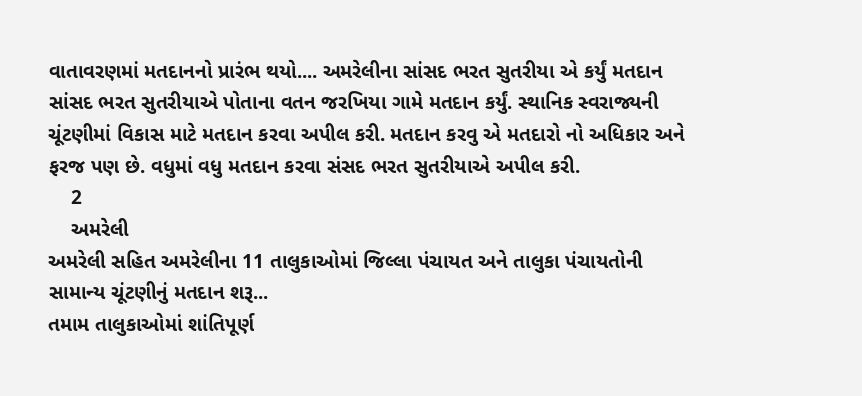વાતાવરણમાં મતદાનનો પ્રારંભ થયો.... અમરેલીના સાંસદ ભરત સુતરીયા એ કર્યું મતદાન સાંસદ ભરત સુતરીયાએ પોતાના વતન જરખિયા ગામે મતદાન કર્યું. સ્થાનિક સ્વરાજ્યની ચૂંટણીમાં વિકાસ માટે મતદાન કરવા અપીલ કરી. મતદાન કરવુ એ મતદારો નો અધિકાર અને ફરજ પણ છે. વધુમાં વધુ મતદાન કરવા સંસદ ભરત સુતરીયાએ અપીલ કરી.
    2
    અમરેલી
અમરેલી સહિત અમરેલીના 11 તાલુકાઓમાં જિલ્લા પંચાયત અને તાલુકા પંચાયતોની સામાન્ય ચૂંટણીનું મતદાન શરૂ...
તમામ તાલુકાઓમાં શાંતિપૂર્ણ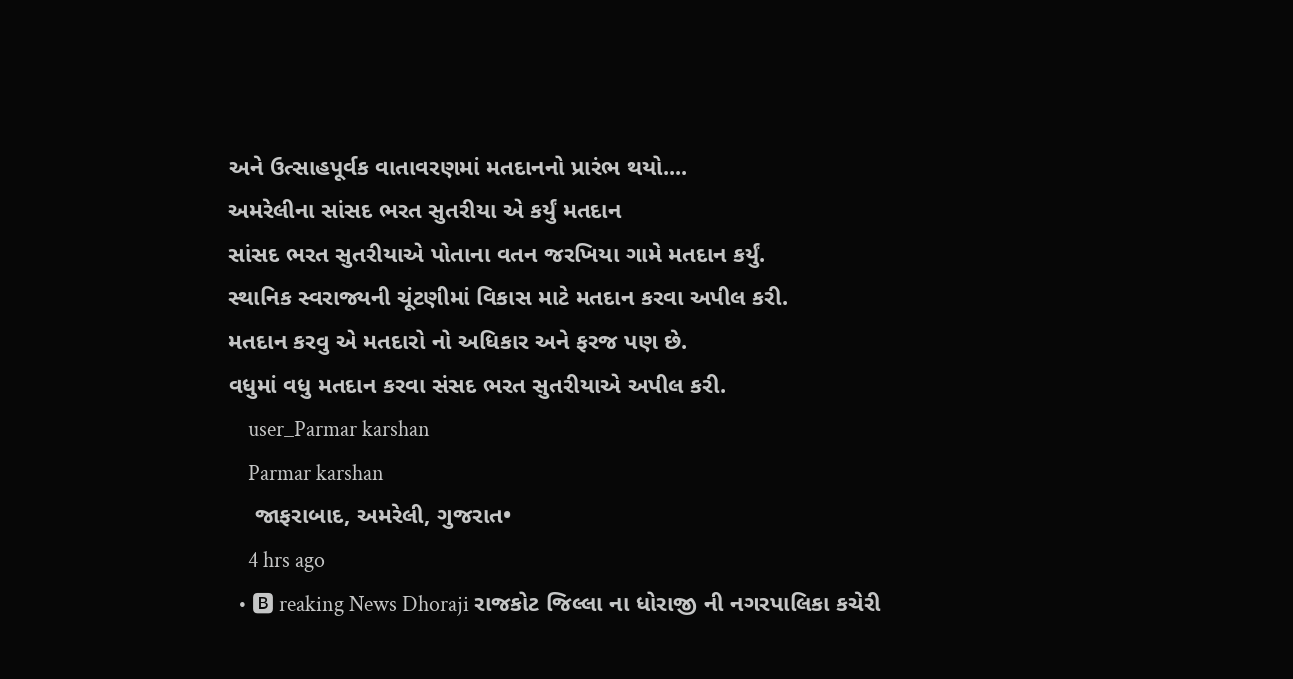અને ઉત્સાહપૂર્વક વાતાવરણમાં મતદાનનો પ્રારંભ થયો....
અમરેલીના સાંસદ ભરત સુતરીયા એ કર્યું મતદાન
સાંસદ ભરત સુતરીયાએ પોતાના વતન જરખિયા ગામે મતદાન કર્યું.
સ્થાનિક સ્વરાજ્યની ચૂંટણીમાં વિકાસ માટે મતદાન કરવા અપીલ કરી.
મતદાન કરવુ એ મતદારો નો અધિકાર અને ફરજ પણ છે.
વધુમાં વધુ મતદાન કરવા સંસદ ભરત સુતરીયાએ અપીલ કરી.
    user_Parmar karshan
    Parmar karshan
    જાફરાબાદ, અમરેલી, ગુજરાત•
    4 hrs ago
  • 🅱 reaking News Dhoraji રાજકોટ જિલ્લા ના ધોરાજી ની નગરપાલિકા કચેરી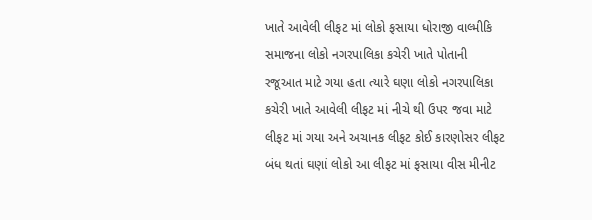ખાતે આવેલી લીફટ માં લોકો ફસાયા ધોરાજી વાલ્મીકિ સમાજના લોકો નગરપાલિકા કચેરી ખાતે પોતાની રજૂઆત માટે ગયા હતા ત્યારે ઘણા લોકો નગરપાલિકા કચેરી ખાતે આવેલી લીફટ માં નીચે થી ઉપર જવા માટે લીફટ માં ગયા અને અચાનક લીફટ કોઈ કારણોસર લીફટ બંધ થતાં ઘણાં લોકો આ લીફટ માં ફસાયા વીસ મીનીટ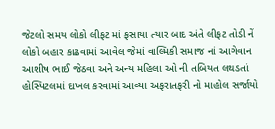જેટલો સમય લોકો લીફટ માં ફસાયા ત્યાર બાદ અંતે લીફટ તોડી નેં લોકો બહાર કાઢવામાં આવેલ જેમાં વાલ્મિકી સમાજ નાં આગેવાન આશીષ ભાઈ જેઠવા અને અન્ય મહિલા ઓ ની તબિયત લથડતાં હોસ્પિટલમાં દાખલ કરવામાં આવ્યા અફરાતફરી નો માહોલ સર્જાયો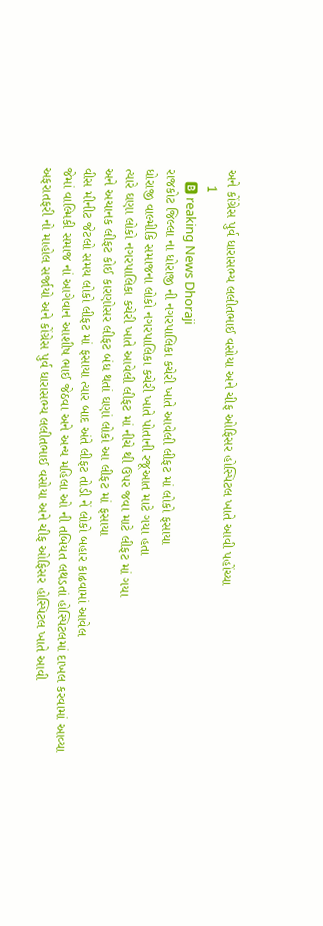અને કોંગ્રેસ પુર્વ ધારાસભ્ય લલીતભાઈ વસોયા અને ચીફ ઓફિસર હોસ્પિટલ ખાતે આવી પહોંચ્યા
    1
    🅱 reaking News Dhoraji
રાજકોટ જિલ્લા ના ધોરાજી ની નગરપાલિકા કચેરી ખાતે આવેલી લીફટ માં લોકો ફસાયા
ધોરાજી વાલ્મીકિ સમાજના લોકો નગરપાલિકા કચેરી ખાતે પોતાની રજૂઆત માટે ગયા હતા
ત્યારે ઘણા લોકો નગરપાલિકા કચેરી ખાતે આવેલી લીફટ માં નીચે થી ઉપર જવા માટે લીફટ માં ગયા
અને અચાનક લીફટ કોઈ કારણોસર લીફટ બંધ થતાં ઘણાં લોકો આ લીફટ માં ફસાયા
વીસ મીનીટ જેટલો સમય લોકો લીફટ માં ફસાયા ત્યાર બાદ અંતે લીફટ તોડી નેં લોકો બહાર કાઢવામાં આવેલ
જેમાં વાલ્મિકી સમાજ નાં આગેવાન આશીષ ભાઈ જેઠવા અને અન્ય મહિલા ઓ ની તબિયત લથડતાં હોસ્પિટલમાં દાખલ કરવામાં આવ્યા
અફરાતફરી નો માહોલ સર્જાયો અને કોંગ્રેસ પુર્વ ધારાસભ્ય લલીતભાઈ વસોયા અને ચીફ ઓફિસર હોસ્પિટલ ખાતે આવી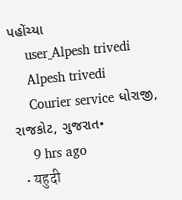પહોંચ્યા
    user_Alpesh trivedi
    Alpesh trivedi
    Courier service ધોરાજી, રાજકોટ, ગુજરાત•
    9 hrs ago
  • यहुदी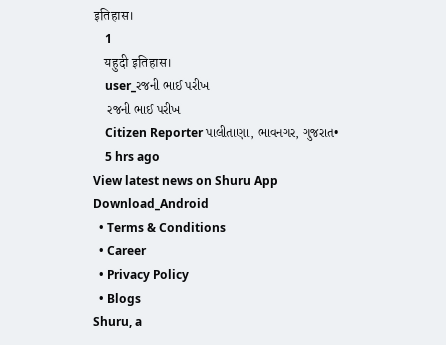इतिहास।
    1
    यहुदी इतिहास।
    user_રજની ભાઈ પરીખ
    રજની ભાઈ પરીખ
    Citizen Reporter પાલીતાણા, ભાવનગર, ગુજરાત•
    5 hrs ago
View latest news on Shuru App
Download_Android
  • Terms & Conditions
  • Career
  • Privacy Policy
  • Blogs
Shuru, a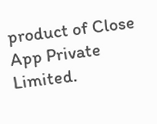product of Close App Private Limited.